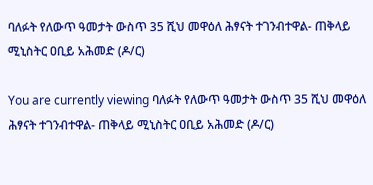ባለፉት የለውጥ ዓመታት ውስጥ 35 ሺህ መዋዕለ ሕፃናት ተገንብተዋል- ጠቅላይ ሚኒስትር ዐቢይ አሕመድ (ዶ/ር)

You are currently viewing ባለፉት የለውጥ ዓመታት ውስጥ 35 ሺህ መዋዕለ ሕፃናት ተገንብተዋል- ጠቅላይ ሚኒስትር ዐቢይ አሕመድ (ዶ/ር)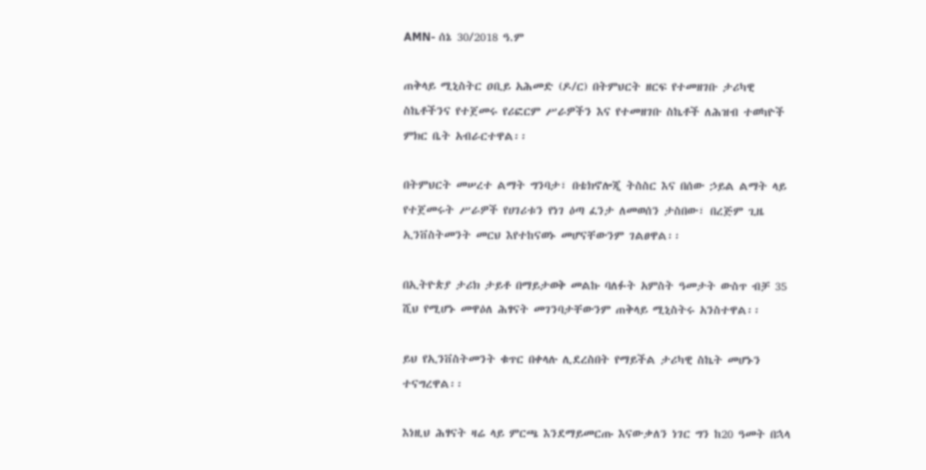AMN- ሰኔ 30/2018 ዓ.ም

ጠቅላይ ሚኒስትር ዐቢይ አሕመድ (ዶ/ር) በትምህርት ዘርፍ የተመዘገቡ ታሪካዊ ስኬቶችንና የተጀመሩ የሪፎርም ሥራዎችን እና የተመዘገቡ ስኬቶች ለሕዝብ ተወካዮች ምክር ቤት አብራርተዋል፡፡

በትምህርት መሠረተ ልማት ግንባታ፣ በቴክኖሎጂ ትስስር እና በሰው ኃይል ልማት ላይ የተጀመሩት ሥራዎች የሀገሪቱን የነገ ዕጣ ፈንታ ለመወሰን ታስበው፣ በረጅም ጊዜ ኢንቨስትመንት መርህ እየተከናወኑ መሆናቸውንም ገልፀዋል፡፡

በኢትዮጵያ ታሪክ ታይቶ በማይታወቅ መልኩ ባለፉት አምስት ዓመታት ውስጥ ብቻ 35 ሺህ የሚሆኑ መዋዕለ ሕፃናት መገንባታቸውንም ጠቅላይ ሚኒስትሩ አንስተዋል፡፡

ይህ የኢንቨስትመንት ቁጥር በቀላሉ ሊደረስበት የማይችል ታሪካዊ ስኬት መሆኑን ተናግረዋል፡፡

እነዚህ ሕፃናት ዛሬ ላይ ምርጫ እንደማይመርጡ እናውቃለን ነገር ግን ከ20 ዓመት በኋላ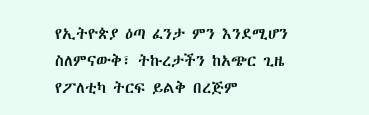የኢትዮጵያ ዕጣ ፈንታ ምን እንደሚሆን ስለምናውቅ፣ ትኩረታችን ከአጭር ጊዜ የፖለቲካ ትርፍ ይልቅ በረጅም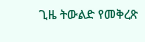ጊዜ ትውልድ የመቅረጽ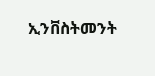ኢንቨስትመንት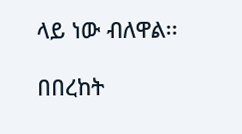ላይ ነው ብለዋል፡፡

በበረከት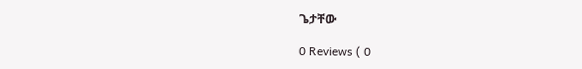ጌታቸው

0 Reviews ( 0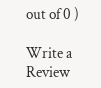out of 0 )

Write a Review